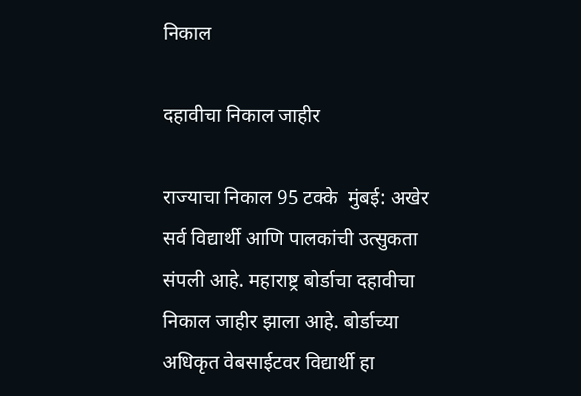निकाल

दहावीचा निकाल जाहीर

राज्याचा निकाल 95 टक्के  मुंबई: अखेर सर्व विद्यार्थी आणि पालकांची उत्सुकता संपली आहे. महाराष्ट्र बोर्डाचा दहावीचा निकाल जाहीर झाला आहे. बोर्डाच्या अधिकृत वेबसाईटवर विद्यार्थी हा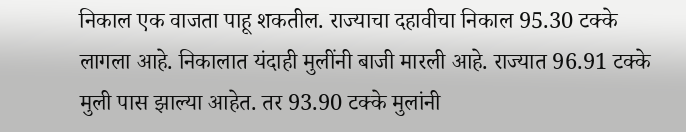निकाल एक वाजता पाहू शकतील. राज्याचा दहावीचा निकाल 95.30 टक्के लागला आहे. निकालात यंदाही मुलींनी बाजी मारली आहे. राज्यात 96.91 टक्के मुली पास झाल्या आहेत. तर 93.90 टक्के मुलांनी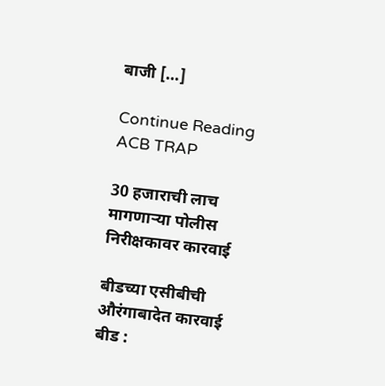बाजी […]

Continue Reading
ACB TRAP

30 हजाराची लाच मागणार्‍या पोलीस निरीक्षकावर कारवाई

बीडच्या एसीबीची औरंगाबादेत कारवाई बीड :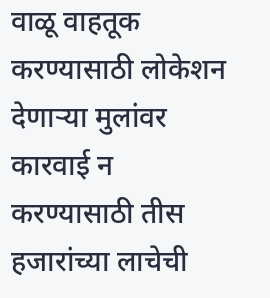वाळू वाहतूक करण्यासाठी लोकेशन देणार्‍या मुलांवर कारवाई न करण्यासाठी तीस हजारांच्या लाचेची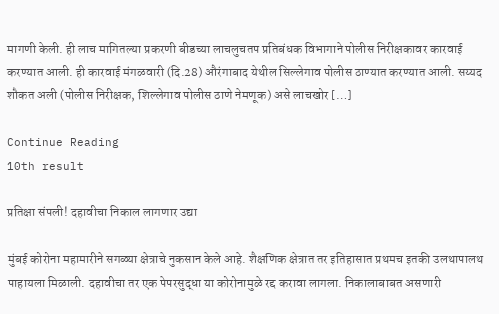मागणी केली. ही लाच मागितल्या प्रकरणी बीडच्या लाचलुचतप प्रतिबंधक विभागाने पोलीस निरीक्षकावर कारवाई करण्यात आली. ही कारवाई मंगळवारी (दि.28) औरंगाबाद येथील सिल्लेगाव पोलीस ठाण्यात करण्यात आली. सय्यद शौकत अली (पोलीस निरीक्षक, शिल्लेगाव पोलीस ठाणे नेमणूक) असे लाचखोर […]

Continue Reading
10th result

प्रतिक्षा संपली! दहावीचा निकाल लागणार उद्या

मुंबई कोरोना महामारीने सगळ्या क्षेत्राचे नुकसान केले आहे. शैक्षणिक क्षेत्रात तर इतिहासात प्रथमच इतकी उलथापालथ पाहायला मिळाली. दहावीचा तर एक पेपरसुद्धा या कोरोनामुळे रद्द करावा लागला. निकालाबाबत असणारी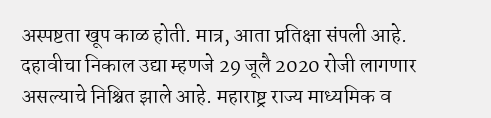अस्पष्टता खूप काळ होती. मात्र, आता प्रतिक्षा संपली आहे. दहावीचा निकाल उद्या म्हणजे 29 जूलै 2020 रोजी लागणार असल्याचे निश्चित झाले आहे. महाराष्ट्र राज्य माध्यमिक व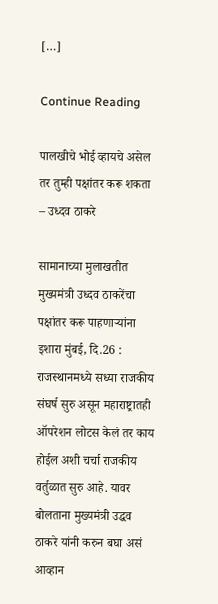[…]

Continue Reading

पालखीचे भोई व्हायचे असेल तर तुम्ही पक्षांतर करू शकता – उध्दव ठाकरे

सामानाच्या मुलाखतीत मुख्यमंत्री उध्दव ठाकरेंचा पक्षांतर करू पाहणार्‍यांना इशारा मुंबई, दि.26 : राजस्थानमध्ये सध्या राजकीय संघर्ष सुरु असून महाराष्ट्रातही ऑपरेशन लोटस केलं तर काय होईल अशी चर्चा राजकीय वर्तुळात सुरु आहे. यावर बोलताना मुख्यमंत्री उद्धव ठाकरे यांनी करुन बघा असं आव्हान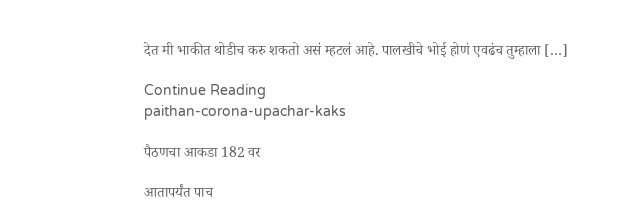देत मी भाकीत थोडीच करु शकतो असं म्हटलं आहे. पालखीचे भोई होणं एवढंच तुम्हाला […]

Continue Reading
paithan-corona-upachar-kaks

पैठणचा आकडा 182 वर

आतापर्यंत पाच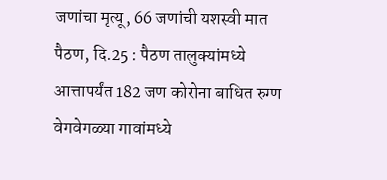जणांचा मृत्यू, 66 जणांची यशस्वी मात पैठण, दि.25 : पैठण तालुक्यांमध्ये आत्तापर्यंत 182 जण कोरोना बाधित रुग्ण वेगवेगळ्या गावांमध्ये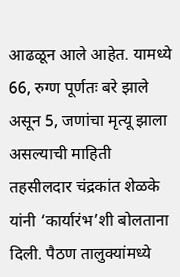आढळून आले आहेत. यामध्ये 66, रुग्ण पूर्णतः बरे झाले असून 5, जणांचा मृत्यू झाला असल्याची माहिती तहसीलदार चंद्रकांत शेळके यांनी ‘कार्यारंभ’शी बोलताना दिली. पैठण तालुक्यांमध्ये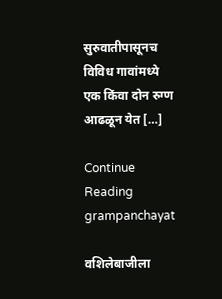सुरुवातीपासूनच विविध गावांमध्ये एक किंवा दोन रुग्ण आढळून येत […]

Continue Reading
grampanchayat

वशिलेबाजीला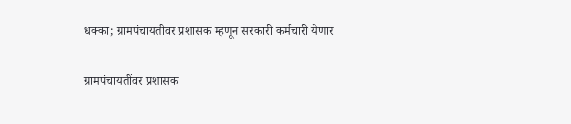धक्का; ग्रामपंचायतीवर प्रशासक म्हणून सरकारी कर्मचारी येणार

ग्रामपंचायतींवर प्रशासक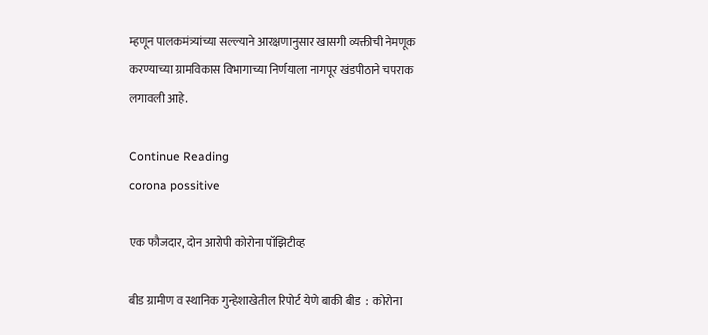म्हणून पालकमंत्र्यांच्या सल्ल्याने आरक्षणानुसार खासगी व्यक्तीची नेमणूक करण्याच्या ग्रामविकास विभागाच्या निर्णयाला नागपूर खंडपीठाने चपराक लगावली आहे.

Continue Reading
corona possitive

एक फौजदार, दोन आरोपी कोरोना पॉझिटीव्ह

बीड ग्रामीण व स्थानिक गुन्हेशाखेतील रिपोर्ट येणे बाकी बीड  :  कोरोना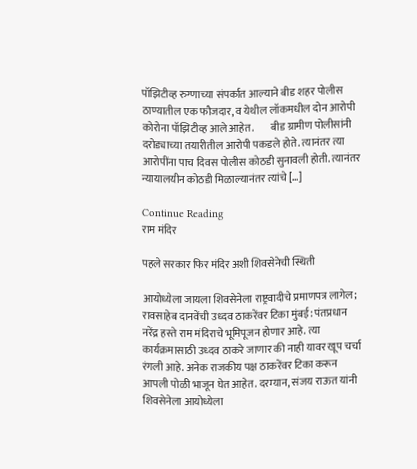पॉझिटीव्ह रुग्णाच्या संपर्कात आल्याने बीड शहर पोलीस ठाण्यातील एक फौजदार, व येथील लॉकमधील दोन आरोपी कोरोना पॉझिटीव्ह आले आहेत.        बीड ग्रामीण पोलीसांनी दरोड्याच्या तयारीतील आरोपी पकडले होते. त्यानंतर त्या आरोपींना पाच दिवस पोलीस कोठडी सुनावली होती. त्यानंतर न्यायालयीन कोठडी मिळाल्यानंतर त्यांचे […]

Continue Reading
राम मंदिर

पहले सरकार फिर मंदिर अशी शिवसेनेची स्थिती

आयोध्येला जायला शिवसेनेला राष्ट्रवादीचे प्रमाणपत्र लागेल; रावसाहेब दानवेंची उध्दव ठाकरेंवर टिका मुंबई: पंतप्रधान नरेंद्र हस्ते राम मंदिराचे भूमिपूजन होणार आहे. त्या कार्यक्रमासाठी उध्दव ठाकरे जाणार की नाही यावर खूप चर्चा रंगली आहे. अनेक राजकीय पक्ष ठाकरेंवर टिका करून आपली पोळी भाजून घेत आहेत. दरम्यान, संजय राऊत यांनी शिवसेनेला आयोध्येला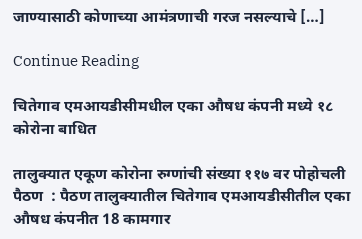जाण्यासाठी कोणाच्या आमंत्रणाची गरज नसल्याचे […]

Continue Reading

चितेगाव एमआयडीसीमधील एका औषध कंपनी मध्ये १८ कोरोना बाधित

तालुक्यात एकूण कोरोना रुग्णांची संख्या ११७ वर पोहोचली पैठण  : पैठण तालुक्यातील चितेगाव एमआयडीसीतील एका औषध कंपनीत 18 कामगार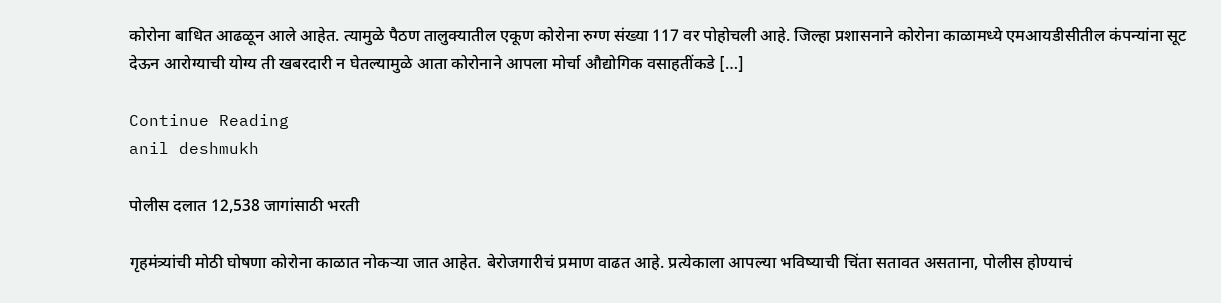कोरोना बाधित आढळून आले आहेत. त्यामुळे पैठण तालुक्यातील एकूण कोरोना रुग्ण संख्या 117 वर पोहोचली आहे. जिल्हा प्रशासनाने कोरोना काळामध्ये एमआयडीसीतील कंपन्यांना सूट देऊन आरोग्याची योग्य ती खबरदारी न घेतल्यामुळे आता कोरोनाने आपला मोर्चा औद्योगिक वसाहतींकडे […]

Continue Reading
anil deshmukh

पोलीस दलात 12,538 जागांसाठी भरती

गृहमंत्र्यांची मोठी घोषणा कोरोना काळात नोकर्‍या जात आहेत. बेरोजगारीचं प्रमाण वाढत आहे. प्रत्येकाला आपल्या भविष्याची चिंता सतावत असताना, पोलीस होण्याचं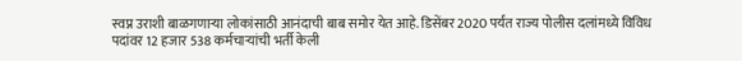स्वप्न उराशी बाळगणार्‍या लोकांसाठी आनंदाची बाब समोर येत आहे. डिसेंबर 2020 पर्यंत राज्य पोलीस दलांमध्ये विविध पदांवर 12 हजार 538 कर्मचार्‍यांची भर्ती केली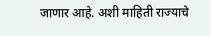जाणार आहे. अशी माहिती राज्याचे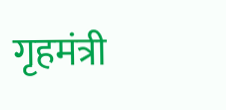गृहमंत्री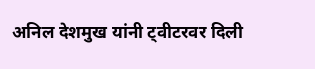अनिल देशमुख यांनी ट्वीटरवर दिली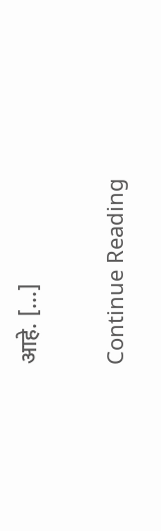आहे. […]

Continue Reading